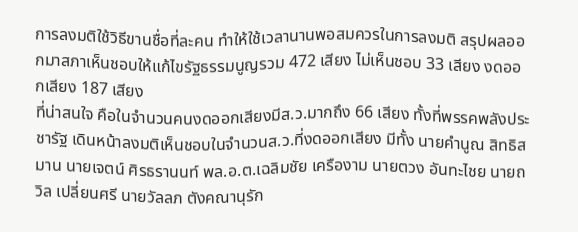การลงมติใช้วิธีขานชื่อที่ละคน ทำให้ใช้เวลานานพอสมควรในการลงมติ สรุปผลออกมาสภาเห็นชอบให้แก้ไขรัฐธรรมนูญรวม 472 เสียง ไม่เห็นชอบ 33 เสียง งดออกเสียง 187 เสียง
ที่น่าสนใจ คือในจำนวนคนงดออกเสียงมีส.ว.มากถึง 66 เสียง ทั้งที่พรรคพลังประชารัฐ เดินหน้าลงมติเห็นชอบในจำนวนส.ว.ที่งดออกเสียง มีทั้ง นายคำนูณ สิทธิสมาน นายเจตน์ ศิรธรานนท์ พล.อ.ต.เฉลิมชัย เครืองาม นายตวง อันทะไชย นายถวิล เปลี่ยนศรี นายวัลลภ ตังคณานุรัก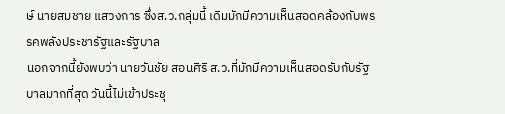ษ์ นายสมชาย แสวงการ ซึ่งส.ว.กลุ่มนี้ เดิมมักมีความเห็นสอดคล้องกับพรรคพลังประชารัฐและรัฐบาล
นอกจากนี้ยังพบว่า นายวันชัย สอนศิริ ส.ว.ที่มักมีความเห็นสอดรับกับรัฐบาลมากที่สุด วันนี้ไม่เข้าประชุ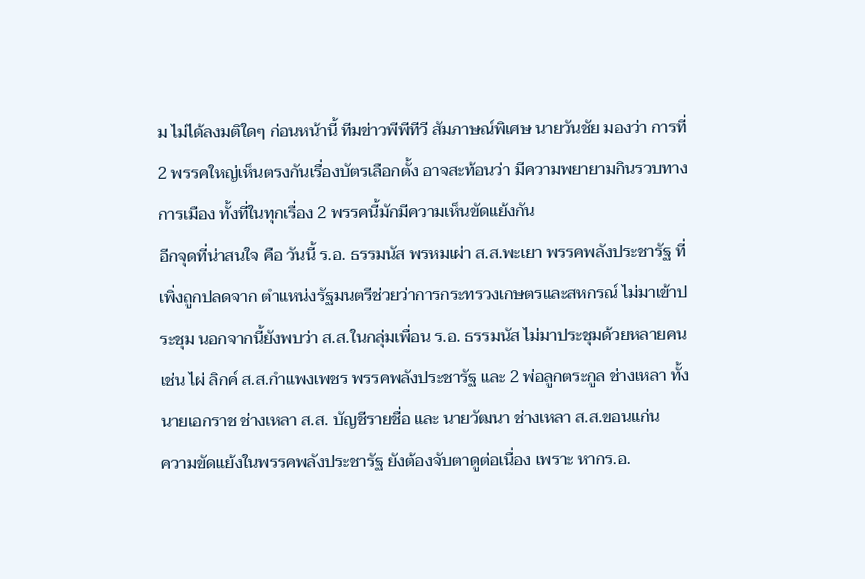ม ไม่ได้ลงมติใดๆ ก่อนหน้านี้ ทีมข่าวพีพีทีวี สัมภาษณ์พิเศษ นายวันชัย มองว่า การที่ 2 พรรคใหญ่เห็นตรงกันเรื่องบัตรเลือกตั้ง อาจสะท้อนว่า มีความพยายามกินรวบทางการเมือง ทั้งที่ในทุกเรื่อง 2 พรรคนี้มักมีความเห็นขัดแย้งกัน
อีกจุดที่น่าสนใจ คือ วันนี้ ร.อ. ธรรมนัส พรหมเผ่า ส.ส.พะเยา พรรคพลังประชารัฐ ที่เพิ่งถูกปลดจาก ตำแหน่งรัฐมนตรีช่วยว่าการกระทรวงเกษตรและสหกรณ์ ไม่มาเข้าประชุม นอกจากนี้ยังพบว่า ส.ส.ในกลุ่มเพื่อน ร.อ. ธรรมนัส ไม่มาประชุมด้วยหลายคน
เช่น ไผ่ ลิกค์ ส.ส.กำแพงเพชร พรรคพลังประชารัฐ และ 2 พ่อลูกตระกูล ช่างเหลา ทั้ง นายเอกราช ช่างเหลา ส.ส. บัญชีรายชื่อ และ นายวัฒนา ช่างเหลา ส.ส.ขอนแก่น
ความขัดแย้งในพรรคพลังประชารัฐ ยังต้องจับตาดูต่อเนื่อง เพราะ หากร.อ.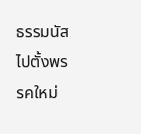ธรรมนัส ไปตั้งพรรคใหม่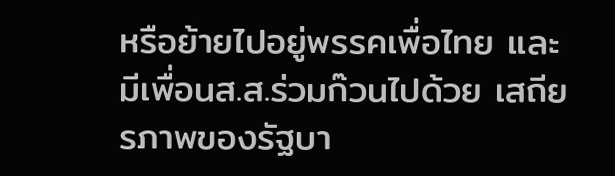หรือย้ายไปอยู่พรรคเพื่อไทย และ มีเพื่อนส.ส.ร่วมก๊วนไปด้วย เสถียรภาพของรัฐบา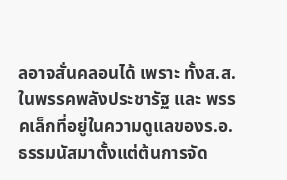ลอาจสั่นคลอนได้ เพราะ ทั้งส.ส.ในพรรคพลังประชารัฐ และ พรรคเล็กที่อยู่ในความดูแลของร.อ.ธรรมนัสมาตั้งแต่ต้นการจัด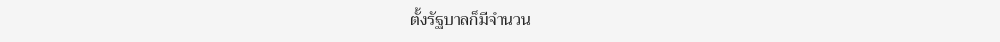ตั้งรัฐบาลก็มีจำนวน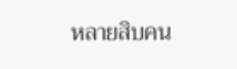หลายสิบคน